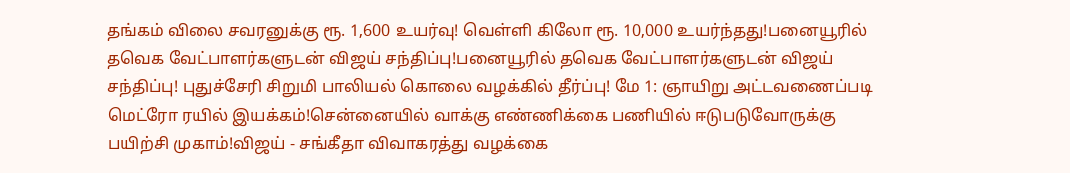தங்கம் விலை சவரனுக்கு ரூ. 1,600 உயர்வு! வெள்ளி கிலோ ரூ. 10,000 உயர்ந்தது!பனையூரில் தவெக வேட்பாளர்களுடன் விஜய் சந்திப்பு!பனையூரில் தவெக வேட்பாளர்களுடன் விஜய் சந்திப்பு! புதுச்சேரி சிறுமி பாலியல் கொலை வழக்கில் தீர்ப்பு! மே 1: ஞாயிறு அட்டவணைப்படி மெட்ரோ ரயில் இயக்கம்!சென்னையில் வாக்கு எண்ணிக்கை பணியில் ஈடுபடுவோருக்கு பயிற்சி முகாம்!விஜய் - சங்கீதா விவாகரத்து வழக்கை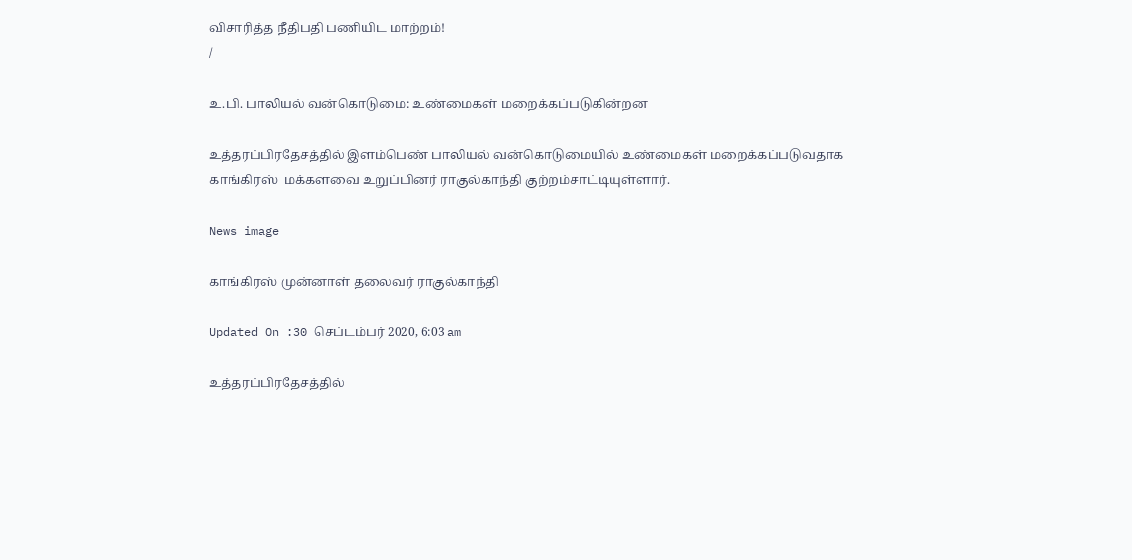விசாரித்த நீதிபதி பணியிட மாற்றம்!
/

உ.பி. பாலியல் வன்கொடுமை: உண்மைகள் மறைக்கப்படுகின்றன

உத்தரப்பிரதேசத்தில் இளம்பெண் பாலியல் வன்கொடுமையில் உண்மைகள் மறைக்கப்படுவதாக காங்கிரஸ்  மக்களவை உறுப்பினர் ராகுல்காந்தி குற்றம்சாட்டியுள்ளார்.

News image

காங்கிரஸ் முன்னாள் தலைவர் ராகுல்காந்தி

Updated On :30 செப்டம்பர் 2020, 6:03 am

உத்தரப்பிரதேசத்தில்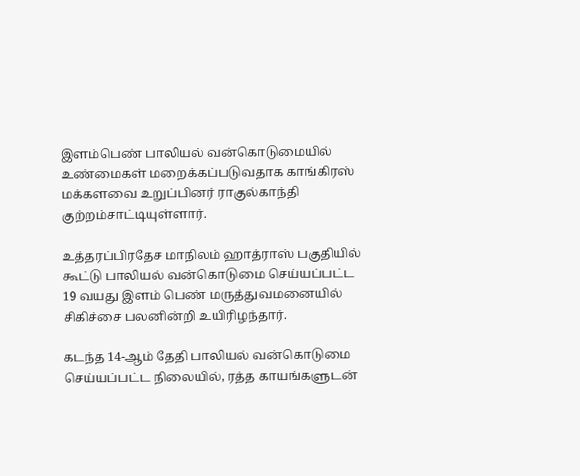இளம்பெண் பாலியல் வன்கொடுமையில் உண்மைகள் மறைக்கப்படுவதாக காங்கிரஸ்  மக்களவை உறுப்பினர் ராகுல்காந்தி குற்றம்சாட்டியுள்ளார்.

உத்தரப்பிரதேச மாநிலம் ஹாத்ராஸ் பகுதியில் கூட்டு பாலியல் வன்கொடுமை செய்யப்பட்ட 19 வயது இளம் பெண் மருத்துவமனையில் சிகிச்சை பலனின்றி உயிரிழந்தார்.

கடந்த 14-ஆம் தேதி பாலியல் வன்கொடுமை செய்யப்பட்ட நிலையில், ரத்த காயங்களுடன்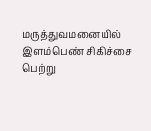மருத்துவமனையில் இளம்பெண் சிகிச்சை பெற்று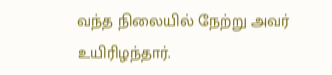வந்த நிலையில் நேற்று அவர் உயிரிழந்தார்.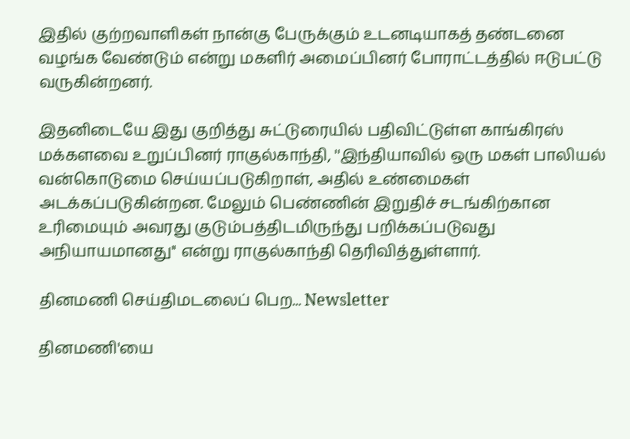இதில் குற்றவாளிகள் நான்கு பேருக்கும் உடனடியாகத் தண்டனை வழங்க வேண்டும் என்று மகளிர் அமைப்பினர் போராட்டத்தில் ஈடுபட்டு வருகின்றனர்.

இதனிடையே இது குறித்து சுட்டுரையில் பதிவிட்டுள்ள காங்கிரஸ் மக்களவை உறுப்பினர் ராகுல்காந்தி, ''இந்தியாவில் ஒரு மகள் பாலியல் வன்கொடுமை செய்யப்படுகிறாள், அதில் உண்மைகள் அடக்கப்படுகின்றன. மேலும் பெண்ணின் இறுதிச் சடங்கிற்கான உரிமையும் அவரது குடும்பத்திடமிருந்து பறிக்கப்படுவது அநியாயமானது'' என்று ராகுல்காந்தி தெரிவித்துள்ளார்.

தினமணி செய்திமடலைப் பெற... Newsletter

தினமணி'யை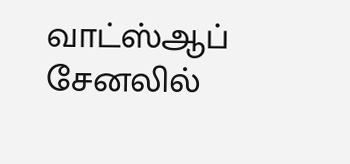வாட்ஸ்ஆப் சேனலில்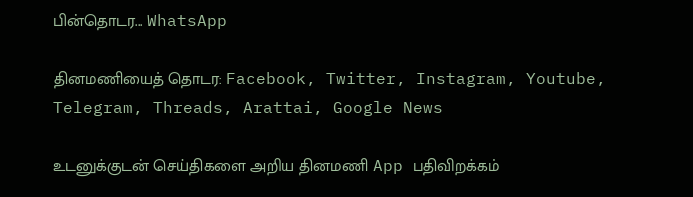பின்தொடர... WhatsApp

தினமணியைத் தொடர: Facebook, Twitter, Instagram, Youtube, Telegram, Threads, Arattai, Google News

உடனுக்குடன் செய்திகளை அறிய தினமணி App பதிவிறக்கம்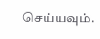செய்யவும்.